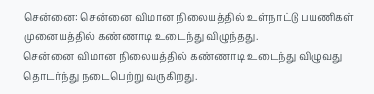சென்னை: சென்னை விமான நிலையத்தில் உள்நாட்டு பயணிகள் முனையத்தில் கண்ணாடி உடைந்து விழுந்தது.
சென்னை விமான நிலையத்தில் கண்ணாடி உடைந்து விழுவது தொடர்ந்து நடைபெற்று வருகிறது.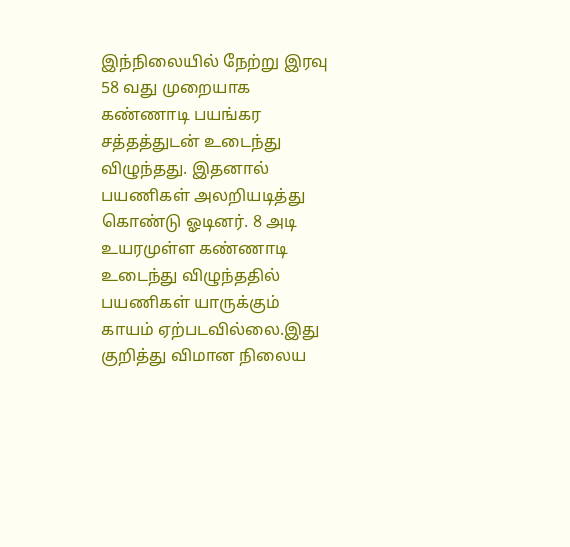இந்நிலையில் நேற்று இரவு 58 வது முறையாக கண்ணாடி பயங்கர சத்தத்துடன் உடைந்து விழுந்தது. இதனால் பயணிகள் அலறியடித்து கொண்டு ஓடினர். 8 அடி உயரமுள்ள கண்ணாடி உடைந்து விழுந்ததில் பயணிகள் யாருக்கும் காயம் ஏற்படவில்லை.இது குறித்து விமான நிலைய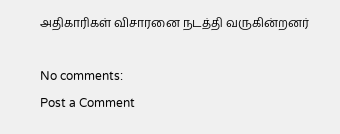அதிகாரிகள் விசாரனை நடத்தி வருகின்றனர்

No comments:
Post a Comment